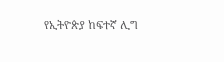የኢትዮጵያ ከፍተኛ ሊግ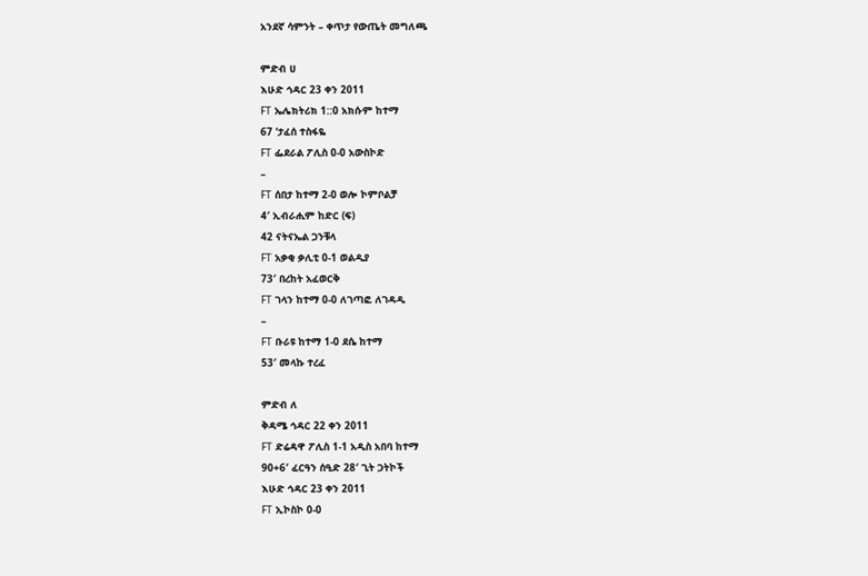አንደኛ ሳምንት – ቀጥታ የውጤት መግለጫ

ምድብ ሀ
እሁድ ኅዳር 23 ቀን 2011
FT ኤሌክትሪክ 1::0 አክሱም ከተማ
67 ‘ታፈሰ ተስፋዬ
FT ፌደራል ፖሊስ 0-0 አውስኮድ
–
FT ሰበታ ከተማ 2-0 ወሎ ኮምቦልቻ
4′ ኢብራሒም ከድር (ፍ)
42 ናትናኤል ጋንቹላ
FT አቃቂ ቃሊቲ 0-1 ወልዲያ
73′ በረከት አፈወርቅ
FT ገላን ከተማ 0-0 ለገጣፎ ለገዳዲ
–
FT ቡራዩ ከተማ 1-0 ደሴ ከተማ
53′ መላኩ ተረፈ

ምድብ ለ
ቅዳሜ ኅዳር 22 ቀን 2011
FT ድሬዳዋ ፖሊስ 1-1 አዲስ አበባ ከተማ
90+6′ ፈርዓን ሰዒድ 28′ ጊት ጋትኮች
እሁድ ኅዳር 23 ቀን 2011
FT ኢኮስኮ 0-0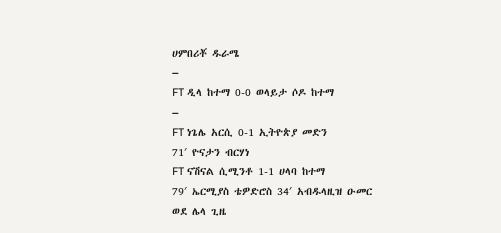ሀምበሪቾ ዱራሜ
–
FT ዲላ ከተማ 0-0 ወላይታ ሶዶ ከተማ
–
FT ነጌሌ አርሲ 0-1 ኢትዮጵያ መድን
71′ ዮናታን ብርሃነ
FT ናሽናል ሲሚንቶ 1-1 ሀላባ ከተማ
79′ ኤርሚያስ ቴዎድሮስ 34′ አብዱላዚዝ ዑመር
ወደ ሌላ ጊዜ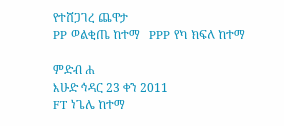የተሸጋገረ ጨዋታ
PP ወልቂጤ ከተማ   PPP የካ ክፍለ ከተማ

ምድብ ሐ
እሁድ ኅዳር 23 ቀን 2011
FT ነጌሌ ከተማ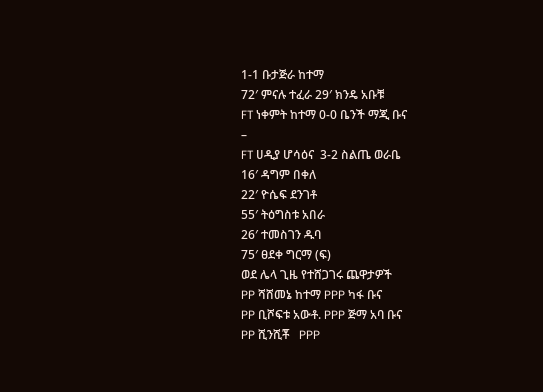1-1 ቡታጅራ ከተማ
72′ ምናሉ ተፈራ 29′ ክንዴ አቡቹ
FT ነቀምት ከተማ 0-0 ቤንች ማጂ ቡና
–
FT ሀዲያ ሆሳዕና  3-2 ስልጤ ወራቤ
16′ ዳግም በቀለ
22′ ዮሴፍ ደንገቶ
55′ ትዕግስቱ አበራ
26′ ተመስገን ዱባ
75′ ፀደቀ ግርማ (ፍ)
ወደ ሌላ ጊዜ የተሸጋገሩ ጨዋታዎች
PP ሻሸመኔ ከተማ PPP ካፋ ቡና
PP ቢሾፍቱ አውቶ. PPP ጅማ አባ ቡና
PP ሺንሺቾ   PPP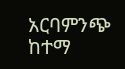አርባምንጭ ከተማ